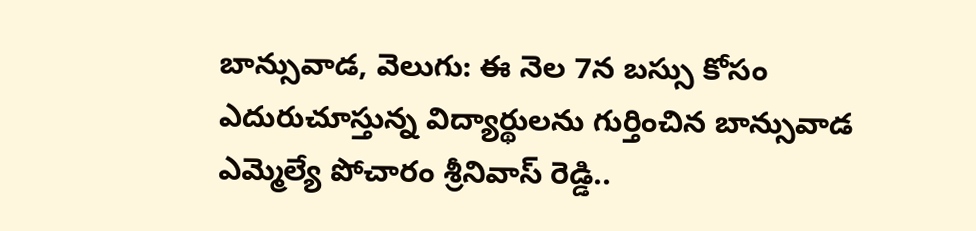బాన్సువాడ, వెలుగు: ఈ నెల 7న బస్సు కోసం ఎదురుచూస్తున్న విద్యార్థులను గుర్తించిన బాన్సువాడ ఎమ్మెల్యే పోచారం శ్రీనివాస్ రెడ్డి..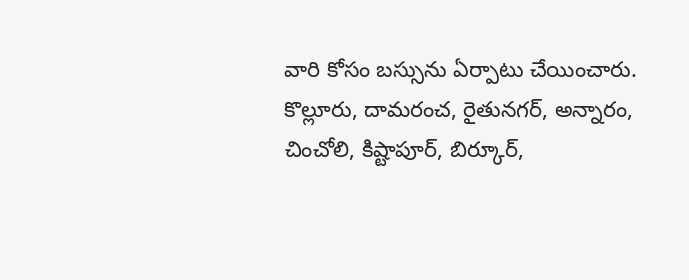వారి కోసం బస్సును ఏర్పాటు చేయించారు. కొల్లూరు, దామరంచ, రైతునగర్, అన్నారం, చించోలి, కిష్టాపూర్, బిర్కూర్,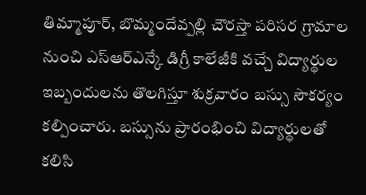తిమ్మాపూర్, బొమ్మందేవ్పల్లి చౌరస్తా పరిసర గ్రామాల నుంచి ఎస్ఆర్ఎన్కే డిగ్రీ కాలేజీకి వచ్చే విద్యార్థుల ఇబ్బందులను తొలగిస్తూ శుక్రవారం బస్సు సౌకర్యం కల్పించారు. బస్సును ప్రారంభించి విద్యార్థులతో కలిసి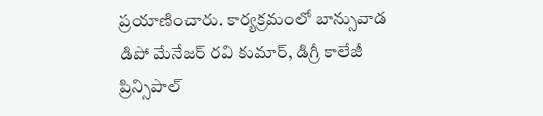ప్రయాణించారు. కార్యక్రమంలో బాన్సువాడ డిపో మేనేజర్ రవి కుమార్, డిగ్రీ కాలేజీ ప్రిన్సిపాల్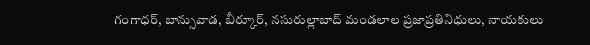గంగాధర్, బాన్సువాడ, బీర్కూర్, నసురుల్లాబాద్ మండలాల ప్రజాప్రతినిధులు, నాయకులు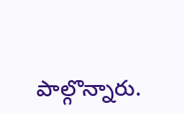పాల్గొన్నారు.